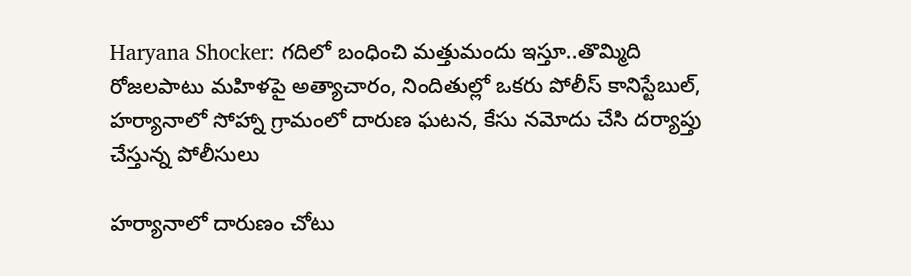Haryana Shocker: గదిలో బంధించి మత్తుమందు ఇస్తూ..తొమ్మిది రోజలపాటు మహిళపై అత్యాచారం, నిందితుల్లో ఒకరు పోలీస్ కానిస్టేబుల్‌, హర్యానాలో సోహ్నా గ్రామంలో దారుణ ఘటన, కేసు నమోదు చేసి దర్యాప్తు చేస్తున్న పోలీసులు

హర్యానాలో దారుణం చోటు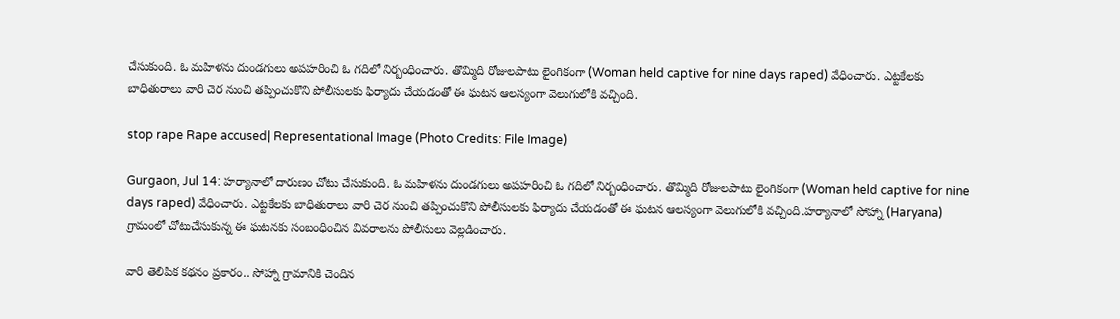చేసుకుంది. ఓ మహిళను దుండగులు అపహరించి ఓ గదిలో నిర్బంధించారు. తొమ్మిది రోజులపాటు లైంగికంగా (Woman held captive for nine days raped) వేధించారు. ఎట్టకేలకు బాధితురాలు వారి చెర నుంచి తప్పించుకొని పోలీసులకు ఫిర్యాదు చేయడంతో ఈ ఘటన ఆలస్యంగా వెలుగులోకి వచ్చింది.

stop rape Rape accused| Representational Image (Photo Credits: File Image)

Gurgaon, Jul 14: హర్యానాలో దారుణం చోటు చేసుకుంది. ఓ మహిళను దుండగులు అపహరించి ఓ గదిలో నిర్బంధించారు. తొమ్మిది రోజులపాటు లైంగికంగా (Woman held captive for nine days raped) వేధించారు. ఎట్టకేలకు బాధితురాలు వారి చెర నుంచి తప్పించుకొని పోలీసులకు ఫిర్యాదు చేయడంతో ఈ ఘటన ఆలస్యంగా వెలుగులోకి వచ్చింది.హర్యానాలో సోహ్నా (Haryana) గ్రామంలో చోటుచేసుకున్న ఈ ఘటనకు సంబంధించిన వివరాలను పోలీసులు వెల్లడించారు.

వారి తెలిపిక కథనం ప్రకారం.. సోహ్నా గ్రామానికి చెందిన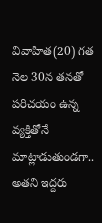వివాహిత(20) గత నెల 30న తనతో పరిచయం ఉన్న వ్యక్తితోనే మాట్లాడుతుండగా.. అతని ఇద్దరు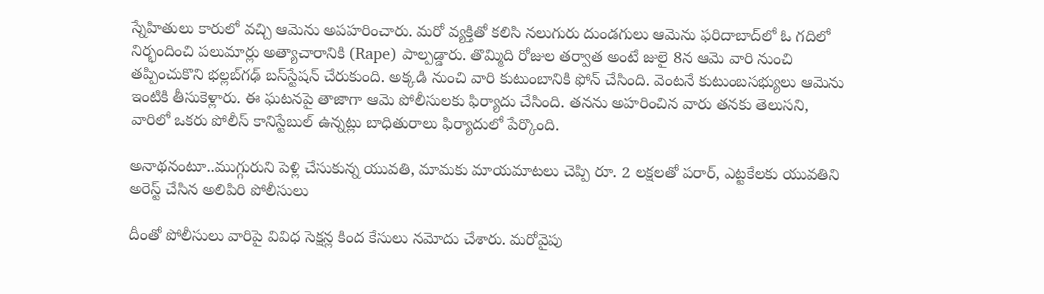స్నేహితులు కారులో వచ్చి ఆమెను అపహరించారు. మరో వ్యక్తితో కలిసి నలుగురు దుండగులు ఆమెను ఫరిదాబాద్‌లో ఓ గదిలో నిర్భందించి పలుమార్లు అత్యాచారానికి (Rape) పాల్పడ్డారు. తొమ్మిది రోజుల తర్వాత అంటే జులై 8న ఆమె వారి నుంచి తప్పించుకొని భల్లబ్‌గఢ్‌ బస్‌స్టేషన్‌ చేరుకుంది. అక్కడి నుంచి వారి కుటుంబానికి ఫోన్‌ చేసింది. వెంటనే కుటుంబసభ్యులు ఆమెను ఇంటికి తీసుకెళ్లారు. ఈ ఘటనపై తాజాగా ఆమె పోలీసులకు ఫిర్యాదు చేసింది. తనను అహరించిన వారు తనకు తెలుసని, వారిలో ఒకరు పోలీస్‌ కానిస్టేబుల్‌ ఉన్నట్లు బాధితురాలు ఫిర్యాదులో పేర్కొంది.

అనాథనంటూ..ముగ్గురుని పెళ్లి చేసుకున్న యువతి, మామకు మాయమాటలు చెప్పి రూ. 2 లక్షలతో పరార్, ఎట్టకేలకు యువతిని అరెస్ట్ చేసిన అలిపిరి పోలీసులు

దీంతో పోలీసులు వారిపై వివిధ సెక్షన్ల కింద కేసులు నమోదు చేశారు. మరోవైపు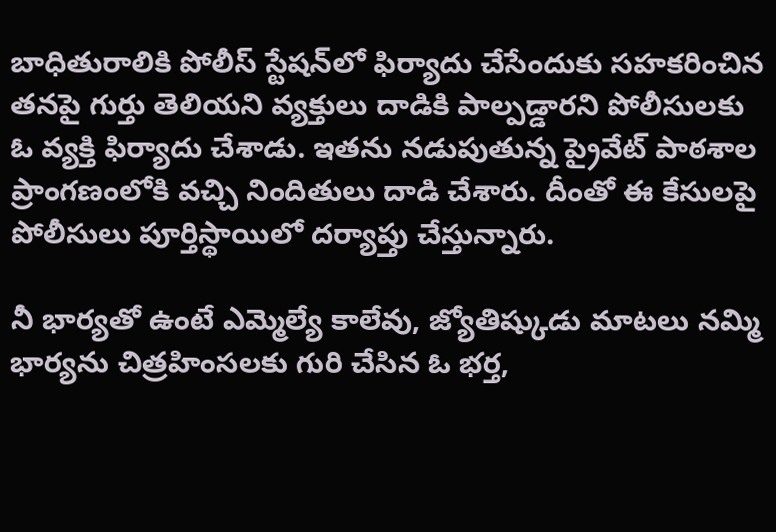బాధితురాలికి పోలీస్‌ స్టేషన్‌లో ఫిర్యాదు చేసేందుకు సహకరించిన తనపై గుర్తు తెలియని వ్యక్తులు దాడికి పాల్పడ్డారని పోలీసులకు ఓ వ్యక్తి ఫిర్యాదు చేశాడు. ఇతను నడుపుతున్న ప్రైవేట్ పాఠశాల ప్రాంగణంలోకి వచ్చి నిందితులు దాడి చేశారు. దీంతో ఈ కేసులపై పోలీసులు పూర్తిస్థాయిలో దర్యాప్తు చేస్తున్నారు.

నీ భార్యతో ఉంటే ఎమ్మెల్యే కాలేవు, జ్యోతిష్కుడు మాటలు నమ్మి భార్యను చిత్రహింసలకు గురి చేసిన ఓ భర్త,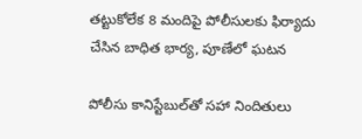తట్టుకోలేక 8 మందిపై పోలీసులకు ఫిర్యాదు చేసిన బాధిత భార్య, పూణేలో ఘటన

పోలీసు కానిస్టేబుల్‌తో సహా నిందితులు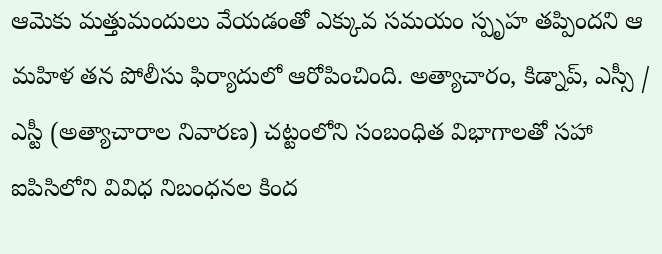ఆమెకు మత్తుమందులు వేయడంతో ఎక్కువ సమయం స్పృహ తప్పిందని ఆ మహిళ తన పోలీసు ఫిర్యాదులో ఆరోపించింది. అత్యాచారం, కిడ్నాప్, ఎస్సీ / ఎస్టీ (అత్యాచారాల నివారణ) చట్టంలోని సంబంధిత విభాగాలతో సహా ఐపిసిలోని వివిధ నిబంధనల కింద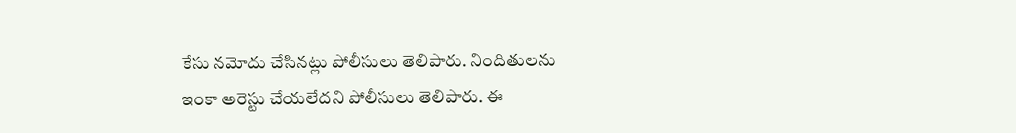కేసు నమోదు చేసినట్లు పోలీసులు తెలిపారు. నిందితులను ఇంకా అరెస్టు చేయలేదని పోలీసులు తెలిపారు. ఈ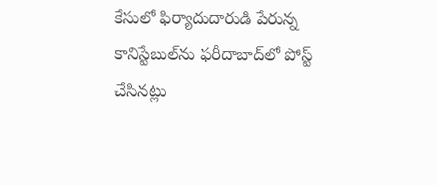కేసులో ఫిర్యాదుదారుడి పేరున్న కానిస్టేబుల్‌ను ఫరీదాబాద్‌లో పోస్ట్ చేసినట్లు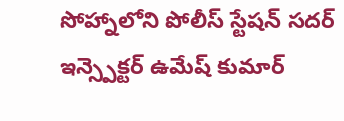సోహ్నాలోని పోలీస్ స్టేషన్ సదర్ ఇన్స్పెక్టర్ ఉమేష్ కుమార్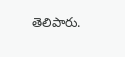తెలిపారు.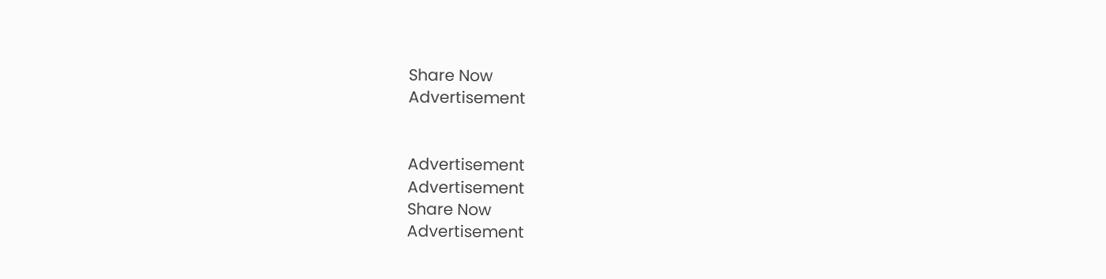Share Now
Advertisement


Advertisement
Advertisement
Share Now
Advertisement